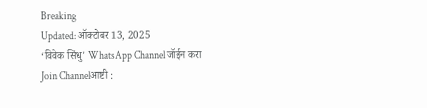Breaking
Updated: ऑक्टोबर 13, 2025
‘विवेक सिंधु' WhatsApp Channel जॉईन करा
Join Channelआष्टी :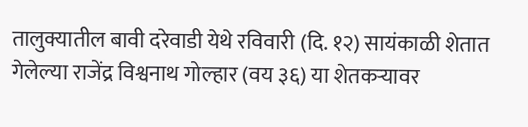तालुक्यातील बावी दरेवाडी येथे रविवारी (दि. १२) सायंकाळी शेतात गेलेल्या राजेंद्र विश्वनाथ गोल्हार (वय ३६) या शेतकऱ्यावर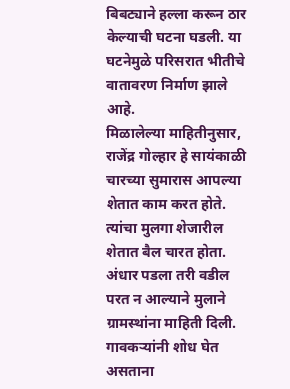बिबट्याने हल्ला करून ठार केल्याची घटना घडली. या घटनेमुळे परिसरात भीतीचे वातावरण निर्माण झाले आहे.
मिळालेल्या माहितीनुसार, राजेंद्र गोल्हार हे सायंकाळी चारच्या सुमारास आपल्या शेतात काम करत होते. त्यांचा मुलगा शेजारील शेतात बैल चारत होता. अंधार पडला तरी वडील परत न आल्याने मुलाने ग्रामस्थांना माहिती दिली. गावकऱ्यांनी शोध घेत असताना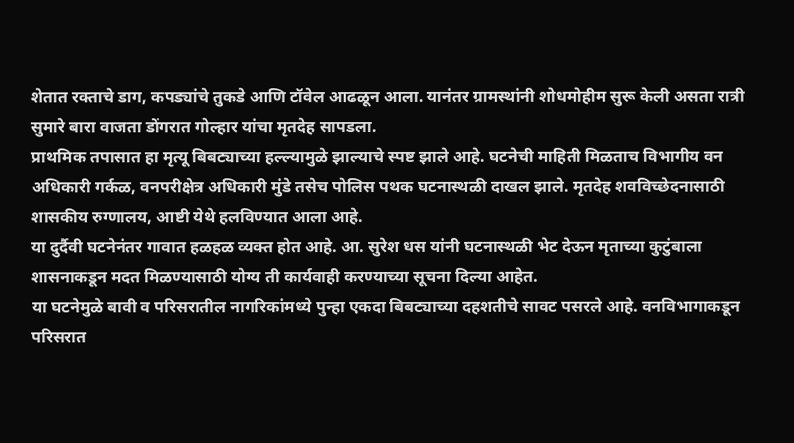शेतात रक्ताचे डाग, कपड्यांचे तुकडे आणि टॉवेल आढळून आला. यानंतर ग्रामस्थांनी शोधमोहीम सुरू केली असता रात्री सुमारे बारा वाजता डोंगरात गोल्हार यांचा मृतदेह सापडला.
प्राथमिक तपासात हा मृत्यू बिबट्याच्या हल्ल्यामुळे झाल्याचे स्पष्ट झाले आहे. घटनेची माहिती मिळताच विभागीय वन अधिकारी गर्कळ, वनपरीक्षेत्र अधिकारी मुंडे तसेच पोलिस पथक घटनास्थळी दाखल झाले. मृतदेह शवविच्छेदनासाठी शासकीय रुग्णालय, आष्टी येथे हलविण्यात आला आहे.
या दुर्दैवी घटनेनंतर गावात हळहळ व्यक्त होत आहे. आ. सुरेश धस यांनी घटनास्थळी भेट देऊन मृताच्या कुटुंबाला शासनाकडून मदत मिळण्यासाठी योग्य ती कार्यवाही करण्याच्या सूचना दिल्या आहेत.
या घटनेमुळे बावी व परिसरातील नागरिकांमध्ये पुन्हा एकदा बिबट्याच्या दहशतीचे सावट पसरले आहे. वनविभागाकडून परिसरात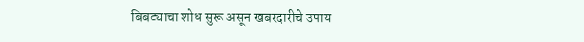बिबट्याचा शोध सुरू असून खबरदारीचे उपाय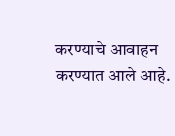करण्याचे आवाहन करण्यात आले आहे.